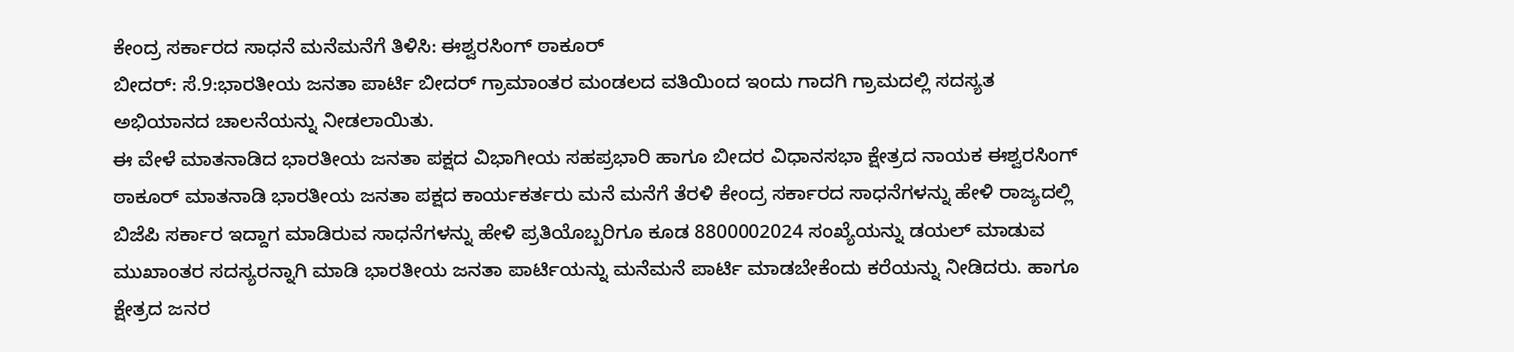ಕೇಂದ್ರ ಸರ್ಕಾರದ ಸಾಧನೆ ಮನೆಮನೆಗೆ ತಿಳಿಸಿ: ಈಶ್ವರಸಿಂಗ್ ಠಾಕೂರ್
ಬೀದರ್: ಸೆ.9:ಭಾರತೀಯ ಜನತಾ ಪಾರ್ಟಿ ಬೀದರ್ ಗ್ರಾಮಾಂತರ ಮಂಡಲದ ವತಿಯಿಂದ ಇಂದು ಗಾದಗಿ ಗ್ರಾಮದಲ್ಲಿ ಸದಸ್ಯತ ಅಭಿಯಾನದ ಚಾಲನೆಯನ್ನು ನೀಡಲಾಯಿತು.
ಈ ವೇಳೆ ಮಾತನಾಡಿದ ಭಾರತೀಯ ಜನತಾ ಪಕ್ಷದ ವಿಭಾಗೀಯ ಸಹಪ್ರಭಾರಿ ಹಾಗೂ ಬೀದರ ವಿಧಾನಸಭಾ ಕ್ಷೇತ್ರದ ನಾಯಕ ಈಶ್ವರಸಿಂಗ್ ಠಾಕೂರ್ ಮಾತನಾಡಿ ಭಾರತೀಯ ಜನತಾ ಪಕ್ಷದ ಕಾರ್ಯಕರ್ತರು ಮನೆ ಮನೆಗೆ ತೆರಳಿ ಕೇಂದ್ರ ಸರ್ಕಾರದ ಸಾಧನೆಗಳನ್ನು ಹೇಳಿ ರಾಜ್ಯದಲ್ಲಿ ಬಿಜೆಪಿ ಸರ್ಕಾರ ಇದ್ದಾಗ ಮಾಡಿರುವ ಸಾಧನೆಗಳನ್ನು ಹೇಳಿ ಪ್ರತಿಯೊಬ್ಬರಿಗೂ ಕೂಡ 8800002024 ಸಂಖ್ಯೆಯನ್ನು ಡಯಲ್ ಮಾಡುವ ಮುಖಾಂತರ ಸದಸ್ಯರನ್ನಾಗಿ ಮಾಡಿ ಭಾರತೀಯ ಜನತಾ ಪಾರ್ಟಿಯನ್ನು ಮನೆಮನೆ ಪಾರ್ಟಿ ಮಾಡಬೇಕೆಂದು ಕರೆಯನ್ನು ನೀಡಿದರು. ಹಾಗೂ ಕ್ಷೇತ್ರದ ಜನರ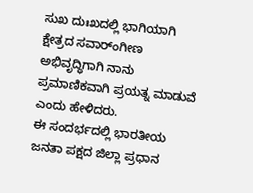ಸುಖ ದುಃಖದಲ್ಲಿ ಭಾಗಿಯಾಗಿ ಕ್ಷೇತ್ರದ ಸವಾರ್ಂಗೀಣ ಅಭಿವೃದ್ಧಿಗಾಗಿ ನಾನು ಪ್ರಮಾಣಿಕವಾಗಿ ಪ್ರಯತ್ನ ಮಾಡುವೆ ಎಂದು ಹೇಳಿದರು.
ಈ ಸಂದರ್ಭದಲ್ಲಿ ಭಾರತೀಯ
ಜನತಾ ಪಕ್ಷದ ಜಿಲ್ಲಾ ಪ್ರಧಾನ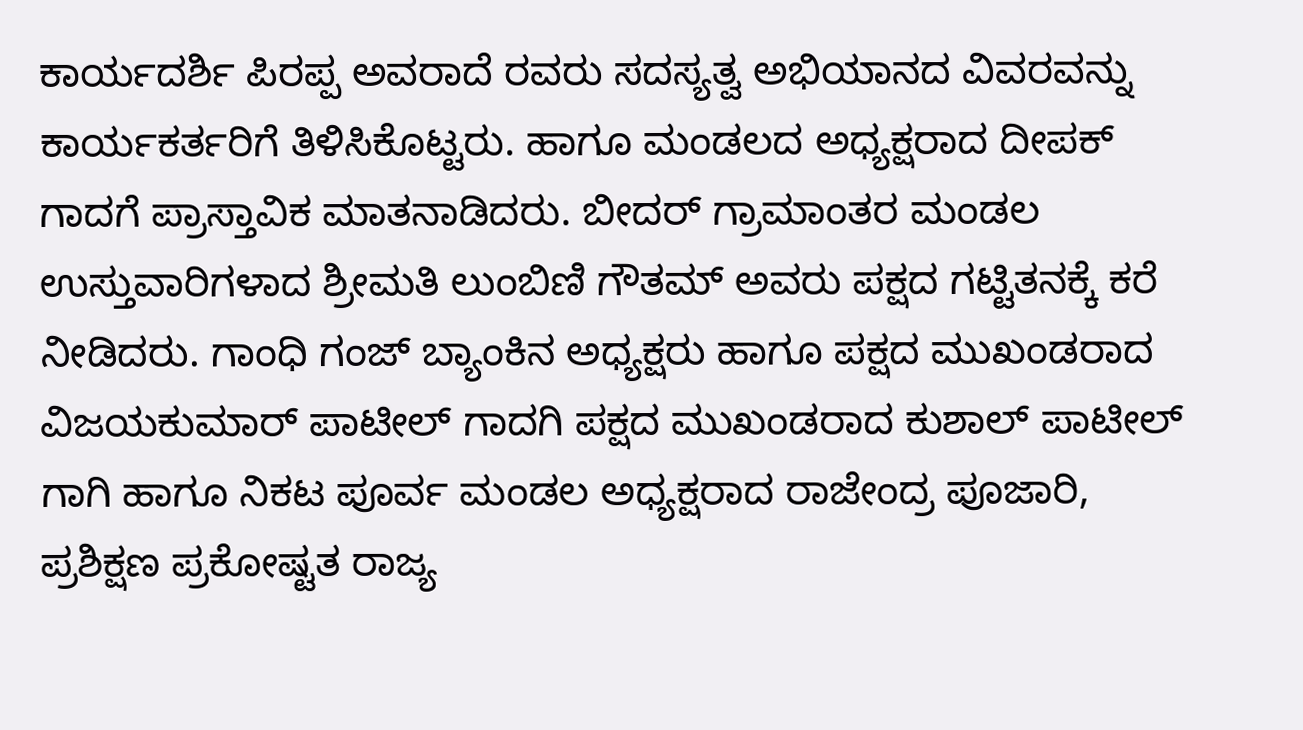ಕಾರ್ಯದರ್ಶಿ ಪಿರಪ್ಪ ಅವರಾದೆ ರವರು ಸದಸ್ಯತ್ವ ಅಭಿಯಾನದ ವಿವರವನ್ನು ಕಾರ್ಯಕರ್ತರಿಗೆ ತಿಳಿಸಿಕೊಟ್ಟರು. ಹಾಗೂ ಮಂಡಲದ ಅಧ್ಯಕ್ಷರಾದ ದೀಪಕ್ ಗಾದಗೆ ಪ್ರಾಸ್ತಾವಿಕ ಮಾತನಾಡಿದರು. ಬೀದರ್ ಗ್ರಾಮಾಂತರ ಮಂಡಲ ಉಸ್ತುವಾರಿಗಳಾದ ಶ್ರೀಮತಿ ಲುಂಬಿಣಿ ಗೌತಮ್ ಅವರು ಪಕ್ಷದ ಗಟ್ಟಿತನಕ್ಕೆ ಕರೆ ನೀಡಿದರು. ಗಾಂಧಿ ಗಂಜ್ ಬ್ಯಾಂಕಿನ ಅಧ್ಯಕ್ಷರು ಹಾಗೂ ಪಕ್ಷದ ಮುಖಂಡರಾದ ವಿಜಯಕುಮಾರ್ ಪಾಟೀಲ್ ಗಾದಗಿ ಪಕ್ಷದ ಮುಖಂಡರಾದ ಕುಶಾಲ್ ಪಾಟೀಲ್ ಗಾಗಿ ಹಾಗೂ ನಿಕಟ ಪೂರ್ವ ಮಂಡಲ ಅಧ್ಯಕ್ಷರಾದ ರಾಜೇಂದ್ರ ಪೂಜಾರಿ, ಪ್ರಶಿಕ್ಷಣ ಪ್ರಕೋಷ್ಟತ ರಾಜ್ಯ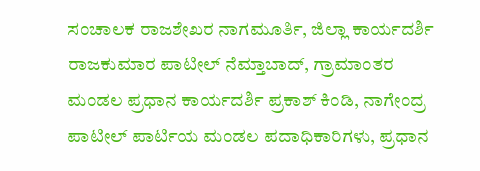ಸಂಚಾಲಕ ರಾಜಶೇಖರ ನಾಗಮೂರ್ತಿ, ಜಿಲ್ಲಾ ಕಾರ್ಯದರ್ಶಿ ರಾಜಕುಮಾರ ಪಾಟೀಲ್ ನೆಮ್ತಾಬಾದ್, ಗ್ರಾಮಾಂತರ ಮಂಡಲ ಪ್ರಧಾನ ಕಾರ್ಯದರ್ಶಿ ಪ್ರಕಾಶ್ ಕಿಂಡಿ, ನಾಗೇಂದ್ರ ಪಾಟೀಲ್ ಪಾರ್ಟಿಯ ಮಂಡಲ ಪದಾಧಿಕಾರಿಗಳು, ಪ್ರಧಾನ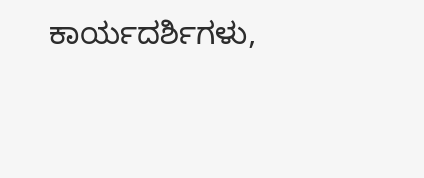ಕಾರ್ಯದರ್ಶಿಗಳು,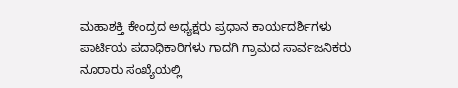ಮಹಾಶಕ್ತಿ ಕೇಂದ್ರದ ಅಧ್ಯಕ್ಷರು ಪ್ರಧಾನ ಕಾರ್ಯದರ್ಶಿಗಳು ಪಾರ್ಟಿಯ ಪದಾಧಿಕಾರಿಗಳು ಗಾದಗಿ ಗ್ರಾಮದ ಸಾರ್ವಜನಿಕರು ನೂರಾರು ಸಂಖ್ಯೆಯಲ್ಲಿ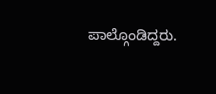ಪಾಲ್ಗೊಂಡಿದ್ದರು.